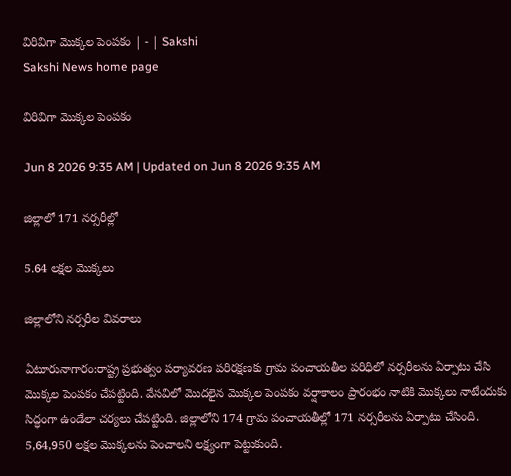విరివిగా మొక్కల పెంపకం | - | Sakshi
Sakshi News home page

విరివిగా మొక్కల పెంపకం

Jun 8 2026 9:35 AM | Updated on Jun 8 2026 9:35 AM

జిల్లాలో 171 నర్సరీల్లో

5.64 లక్షల మొక్కలు

జిల్లాలోని నర్సరీల వివరాలు

ఏటూరునాగారం:రాష్ట్ర ప్రభుత్వం పర్యావరణ పరిరక్షణకు గ్రామ పంచాయతీల పరిధిలో నర్సరీలను ఏర్పాటు చేసి మొక్కల పెంపకం చేపట్టింది. వేసవిలో మొదలైన మొక్కల పెంపకం వర్షాకాలం ప్రారంభం నాటికి మొక్కలు నాటేందుకు సిద్ధంగా ఉండేలా చర్యలు చేపట్టింది. జిల్లాలోని 174 గ్రామ పంచాయతీల్లో 171 నర్సరీలను ఏర్పాటు చేసింది. 5,64,950 లక్షల మొక్కలను పెంచాలని లక్ష్యంగా పెట్టుకుంది.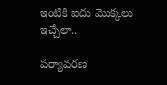ఇంటికి ఐదు మొక్కలు ఇచ్చేలా..

పర్యావరణ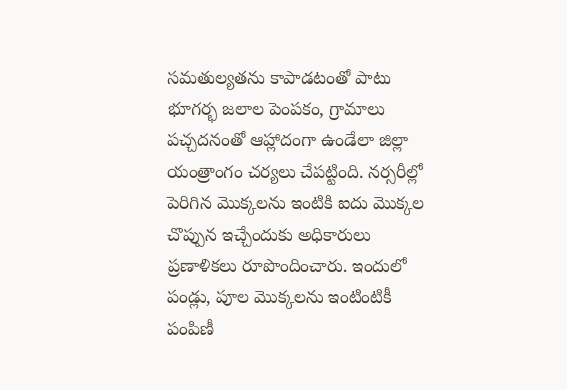సమతుల్యతను కాపాడటంతో పాటు భూగర్భ జలాల పెంపకం, గ్రామాలు పచ్చదనంతో ఆహ్లాదంగా ఉండేలా జిల్లా యంత్రాంగం చర్యలు చేపట్టింది. నర్సరీల్లో పెరిగిన మొక్కలను ఇంటికి ఐదు మొక్కల చొప్పున ఇచ్చేందుకు అధికారులు ప్రణాళికలు రూపొందించారు. ఇందులో పండ్లు, పూల మొక్కలను ఇంటింటికీ పంపిణీ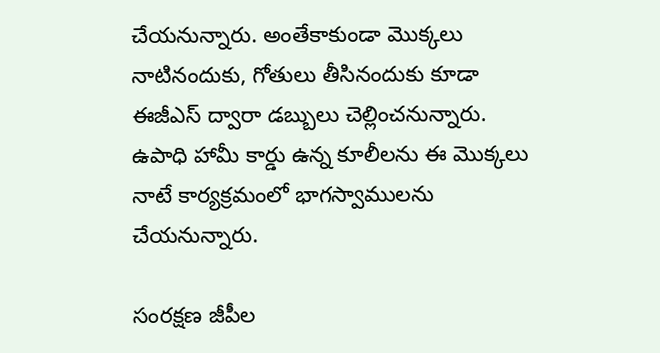చేయనున్నారు. అంతేకాకుండా మొక్కలు నాటినందుకు, గోతులు తీసినందుకు కూడా ఈజీఎస్‌ ద్వారా డబ్బులు చెల్లించనున్నారు. ఉపాధి హామీ కార్డు ఉన్న కూలీలను ఈ మొక్కలు నాటే కార్యక్రమంలో భాగస్వాములను చేయనున్నారు.

సంరక్షణ జీపీల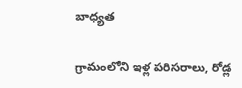బాధ్యత

గ్రామంలోని ఇళ్ల పరిసరాలు, రోడ్ల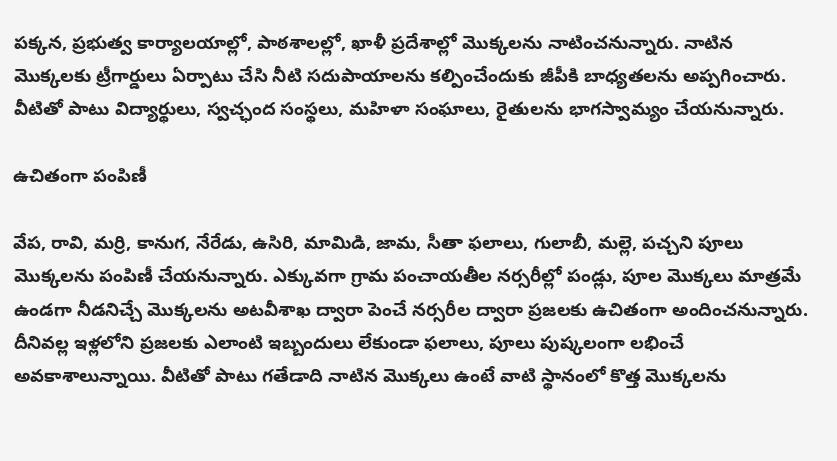పక్కన, ప్రభుత్వ కార్యాలయాల్లో, పాఠశాలల్లో, ఖాళీ ప్రదేశాల్లో మొక్కలను నాటించనున్నారు. నాటిన మొక్కలకు ట్రీగార్డులు ఏర్పాటు చేసి నీటి సదుపాయాలను కల్పించేందుకు జీపీకి బాధ్యతలను అప్పగించారు. వీటితో పాటు విద్యార్థులు, స్వచ్ఛంద సంస్థలు, మహిళా సంఘాలు, రైతులను భాగస్వామ్యం చేయనున్నారు.

ఉచితంగా పంపిణీ

వేప, రావి, మర్రి, కానుగ, నేరేడు, ఉసిరి, మామిడి, జామ, సీతా ఫలాలు, గులాబీ, మల్లె, పచ్చని పూలు మొక్కలను పంపిణీ చేయనున్నారు. ఎక్కువగా గ్రామ పంచాయతీల నర్సరీల్లో పండ్లు, పూల మొక్కలు మాత్రమే ఉండగా నీడనిచ్చే మొక్కలను అటవీశాఖ ద్వారా పెంచే నర్సరీల ద్వారా ప్రజలకు ఉచితంగా అందించనున్నారు. దీనివల్ల ఇళ్లలోని ప్రజలకు ఎలాంటి ఇబ్బందులు లేకుండా ఫలాలు, పూలు పుష్కలంగా లభించే అవకాశాలున్నాయి. వీటితో పాటు గతేడాది నాటిన మొక్కలు ఉంటే వాటి స్థానంలో కొత్త మొక్కలను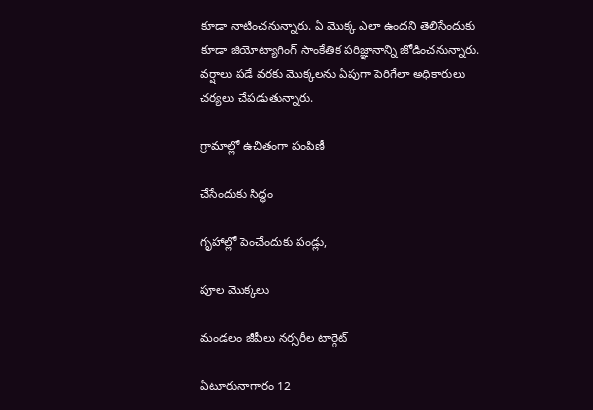కూడా నాటించనున్నారు. ఏ మొక్క ఎలా ఉందని తెలిసేందుకు కూడా జియోట్యాగింగ్‌ సాంకేతిక పరిజ్ఞానాన్ని జోడించనున్నారు. వర్షాలు పడే వరకు మొక్కలను ఏపుగా పెరిగేలా అధికారులు చర్యలు చేపడుతున్నారు.

గ్రామాల్లో ఉచితంగా పంపిణీ

చేసేందుకు సిద్ధం

గృహాల్లో పెంచేందుకు పండ్లు,

పూల మొక్కలు

మండలం జీపీలు నర్సరీల టార్గెట్‌

ఏటూరునాగారం 12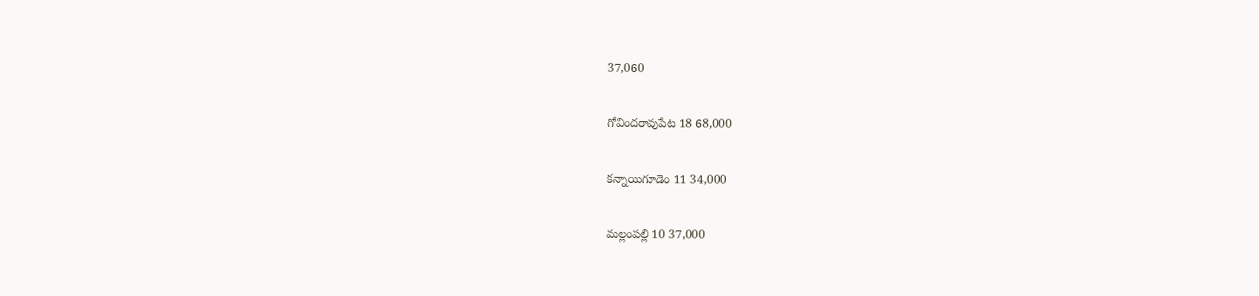37,060

గోవిందరావుపేట 18 68,000

కన్నాయిగూడెం 11 34,000

మల్లంపల్లి 10 37,000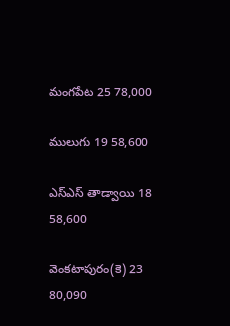మంగపేట 25 78,000

ములుగు 19 58,600

ఎస్‌ఎస్‌ తాడ్వాయి 18 58,600

వెంకటాపురం(కె) 23 80,090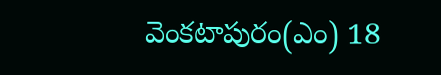వెంకటాపురం(ఎం) 18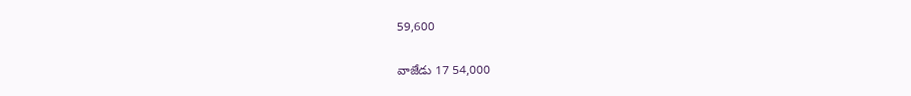59,600

వాజేడు 17 54,000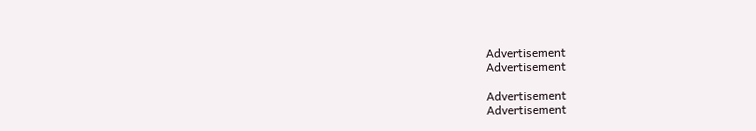Advertisement
Advertisement

Advertisement
Advertisement